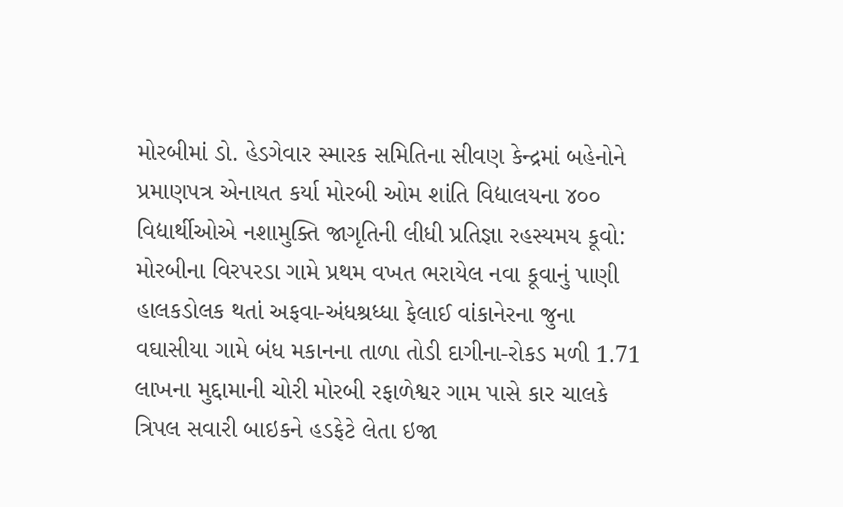મોરબીમાં ડો. હેડગેવાર સ્મારક સમિતિના સીવણ કેન્દ્રમાં બહેનોને પ્રમાણપત્ર એનાયત કર્યા મોરબી ઓમ શાંતિ વિદ્યાલયના ૪૦૦ વિદ્યાર્થીઓએ નશામુક્તિ જાગૃતિની લીધી પ્રતિજ્ઞા રહસ્યમય કૂવો: મોરબીના વિરપરડા ગામે પ્રથમ વખત ભરાયેલ નવા કૂવાનું પાણી હાલકડોલક થતાં અફવા-અંધશ્રધ્ધા ફેલાઈ વાંકાનેરના જુના વઘાસીયા ગામે બંધ મકાનના તાળા તોડી દાગીના-રોકડ મળી 1.71 લાખના મુદ્દામાની ચોરી મોરબી રફાળેશ્વર ગામ પાસે કાર ચાલકે ત્રિપલ સવારી બાઇકને હડફેટે લેતા ઇજા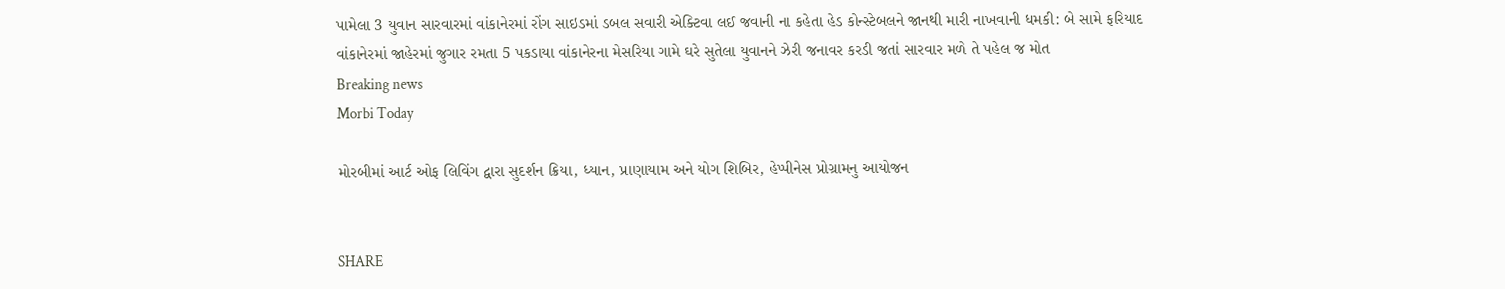પામેલા 3 યુવાન સારવારમાં વાંકાનેરમાં રોંગ સાઇડમાં ડબલ સવારી એક્ટિવા લઈ જવાની ના કહેતા હેડ કોન્સ્ટેબલને જાનથી મારી નાખવાની ધમકી: બે સામે ફરિયાદ વાંકાનેરમાં જાહેરમાં જુગાર રમતા 5 પકડાયા વાંકાનેરના મેસરિયા ગામે ઘરે સુતેલા યુવાનને ઝેરી જનાવર કરડી જતાં સારવાર મળે તે પહેલ જ મોત
Breaking news
Morbi Today

મોરબીમાં આર્ટ ઓફ લિવિંગ દ્વારા સુદર્શન ક્રિયા, ધ્યાન, પ્રાણાયામ અને યોગ શિબિર, હેપ્પીનેસ પ્રોગ્રામનુ આયોજન


SHARE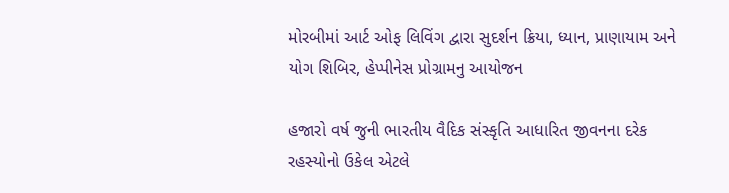મોરબીમાં આર્ટ ઓફ લિવિંગ દ્વારા સુદર્શન ક્રિયા, ધ્યાન, પ્રાણાયામ અને યોગ શિબિર, હેપ્પીનેસ પ્રોગ્રામનુ આયોજન

હજારો વર્ષ જુની ભારતીય વૈદિક સંસ્કૃતિ આધારિત જીવનના દરેક રહસ્યોનો ઉકેલ એટલે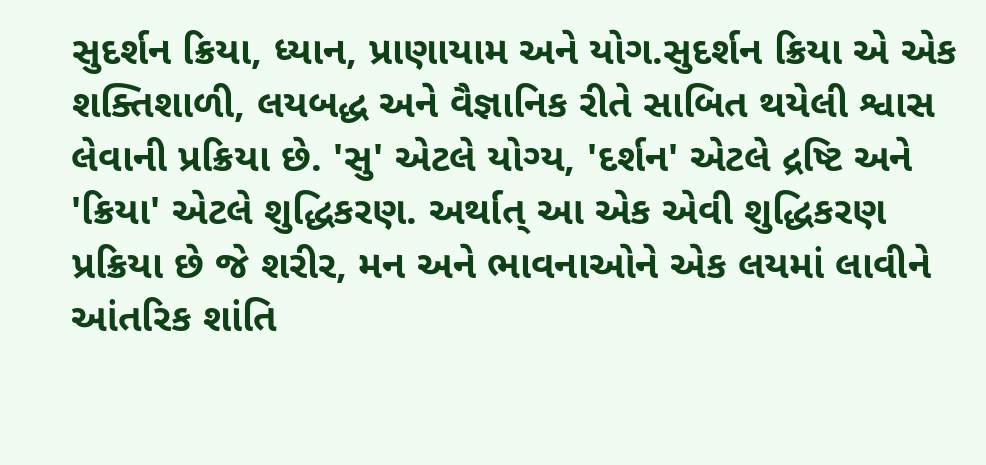સુદર્શન ક્રિયા, ધ્યાન, પ્રાણાયામ અને યોગ.સુદર્શન ક્રિયા એ એક શક્તિશાળી, લયબદ્ધ અને વૈજ્ઞાનિક રીતે સાબિત થયેલી શ્વાસ લેવાની પ્રક્રિયા છે. 'સુ' એટલે યોગ્ય, 'દર્શન' એટલે દ્રષ્ટિ અને 'ક્રિયા' એટલે શુદ્ધિકરણ. અર્થાત્ આ એક એવી શુદ્ધિકરણ પ્રક્રિયા છે જે શરીર, મન અને ભાવનાઓને એક લયમાં લાવીને આંતરિક શાંતિ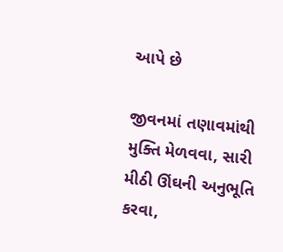આપે છે

જીવનમાં તણાવમાંથી મુક્તિ મેળવવા, સારી મીઠી ઊંઘની અનુભૂતિ કરવા,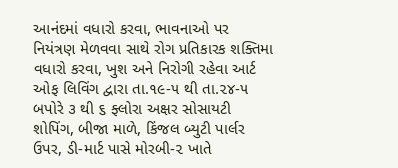આનંદમાં વધારો કરવા, ભાવનાઓ પર નિયંત્રણ મેળવવા સાથે રોગ પ્રતિકારક શક્તિમા વધારો કરવા, ખુશ અને નિરોગી રહેવા આર્ટ ઓફ લિવિંગ દ્વારા તા.૧૯-૫ થી તા.૨૪-૫ બપોરે ૩ થી ૬ ફ્લોરા અક્ષર સોસાયટી શોપિંગ, બીજા માળે, કિંજલ બ્યુટી પાર્લર ઉપર, ડી-માર્ટ પાસે મોરબી-૨ ખાતે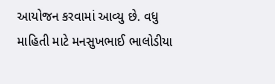આયોજન કરવામાં આવ્યુ છે. વધુ માહિતી માટે મનસુખભાઈ ભાલોડીયા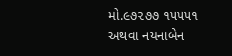મો.૯૭૨૭૭ ૧૫૫૫૧ અથવા નયનાબેન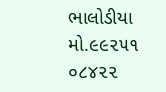ભાલોડીયા મો.૯૯૨૫૧ ૦૮૪૨૨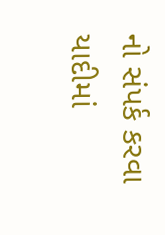નો સંપર્ક કરવા યાદીમાં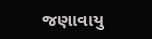જણાવાયુ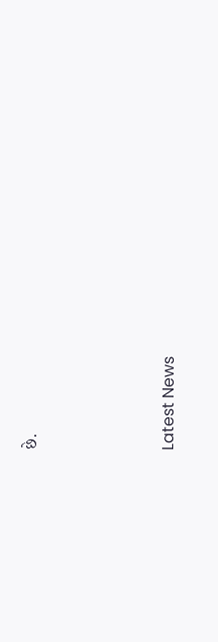છે.






Latest News